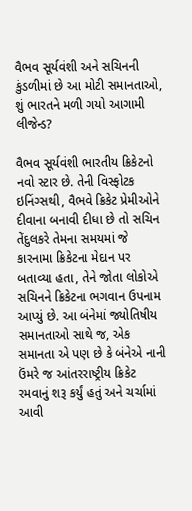વૈભવ સૂર્યવંશી અને સચિનની કુંડળીમાં છે આ મોટી સમાનતાઓ, શું ભારતને મળી ગયો આગામી લીજેન્ડ?

વૈભવ સૂર્યવંશી ભારતીય ક્રિકેટનો નવો સ્ટાર છે. તેની વિસ્ફોટક ઇનિંગ્સથી, વૈભવે ક્રિકેટ પ્રેમીઓને દીવાના બનાવી દીધા છે તો સચિન તેંદુલકરે તેમના સમયમાં જે કારનામા ક્રિકેટના મેદાન પર બતાવ્યા હતા, તેને જોતા લોકોએ સચિનને ક્રિકેટના ભગવાન ઉપનામ આપ્યું છે. આ બંનેમાં જ્યોતિષીય સમાનતાઓ સાથે જ, એક સમાનતા એ પણ છે કે બંનેએ નાની ઉંમરે જ આંતરરાષ્ટ્રીય ક્રિકેટ રમવાનું શરૂ કર્યું હતું અને ચર્ચામાં આવી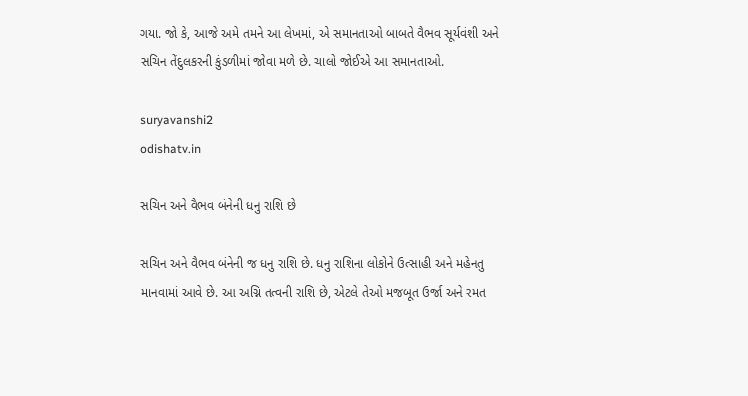ગયા. જો કે, આજે અમે તમને આ લેખમાં, એ સમાનતાઓ બાબતે વૈભવ સૂર્યવંશી અને સચિન તેંદુલકરની કુંડળીમાં જોવા મળે છે. ચાલો જોઈએ આ સમાનતાઓ.

suryavanshi2
odishatv.in

સચિન અને વૈભવ બંનેની ધનુ રાશિ છે

સચિન અને વૈભવ બંનેની જ ધનુ રાશિ છે. ધનુ રાશિના લોકોને ઉત્સાહી અને મહેનતુ માનવામાં આવે છે. આ અગ્નિ તત્વની રાશિ છે, એટલે તેઓ મજબૂત ઉર્જા અને રમત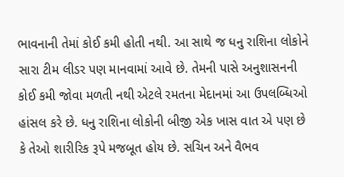ભાવનાની તેમાં કોઈ કમી હોતી નથી. આ સાથે જ ધનુ રાશિના લોકોને સારા ટીમ લીડર પણ માનવામાં આવે છે. તેમની પાસે અનુશાસનની કોઈ કમી જોવા મળતી નથી એટલે રમતના મેદાનમાં આ ઉપલબ્ધિઓ હાંસલ કરે છે. ધનુ રાશિના લોકોની બીજી એક ખાસ વાત એ પણ છે કે તેઓ શારીરિક રૂપે મજબૂત હોય છે. સચિન અને વૈભવ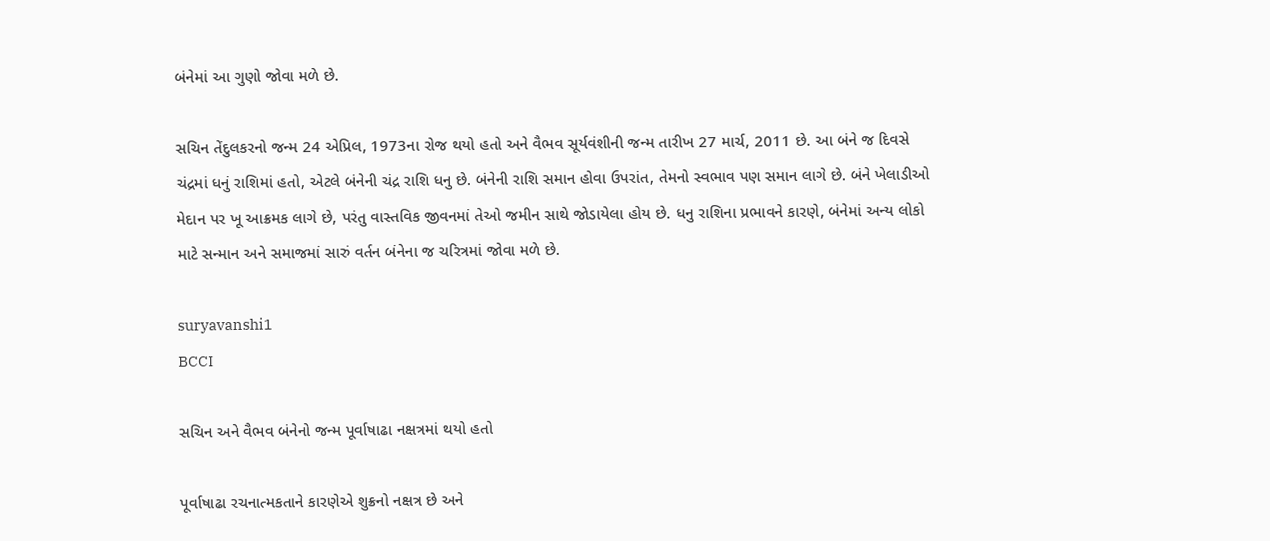બંનેમાં આ ગુણો જોવા મળે છે.

સચિન તેંદુલકરનો જન્મ 24 એપ્રિલ, 1973ના રોજ થયો હતો અને વૈભવ સૂર્યવંશીની જન્મ તારીખ 27 માર્ચ, 2011 છે. આ બંને જ દિવસે ચંદ્રમાં ધનું રાશિમાં હતો, એટલે બંનેની ચંદ્ર રાશિ ધનુ છે. બંનેની રાશિ સમાન હોવા ઉપરાંત, તેમનો સ્વભાવ પણ સમાન લાગે છે. બંને ખેલાડીઓ મેદાન પર ખૂ આક્રમક લાગે છે, પરંતુ વાસ્તવિક જીવનમાં તેઓ જમીન સાથે જોડાયેલા હોય છે. ધનુ રાશિના પ્રભાવને કારણે, બંનેમાં અન્ય લોકો માટે સન્માન અને સમાજમાં સારું વર્તન બંનેના જ ચરિત્રમાં જોવા મળે છે.

suryavanshi1
BCCI

સચિન અને વૈભવ બંનેનો જન્મ પૂર્વાષાઢા નક્ષત્રમાં થયો હતો

પૂર્વાષાઢા રચનાત્મકતાને કારણેએ શુક્રનો નક્ષત્ર છે અને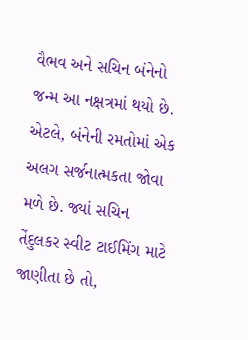વૈભવ અને સચિન બંનેનો જન્મ આ નક્ષત્રમાં થયો છે. એટલે, બંનેની રમતોમાં એક અલગ સર્જનાત્મકતા જોવા મળે છે. જ્યાં સચિન તેંદુલકર સ્વીટ ટાઈમિંગ માટે જાણીતા છે તો,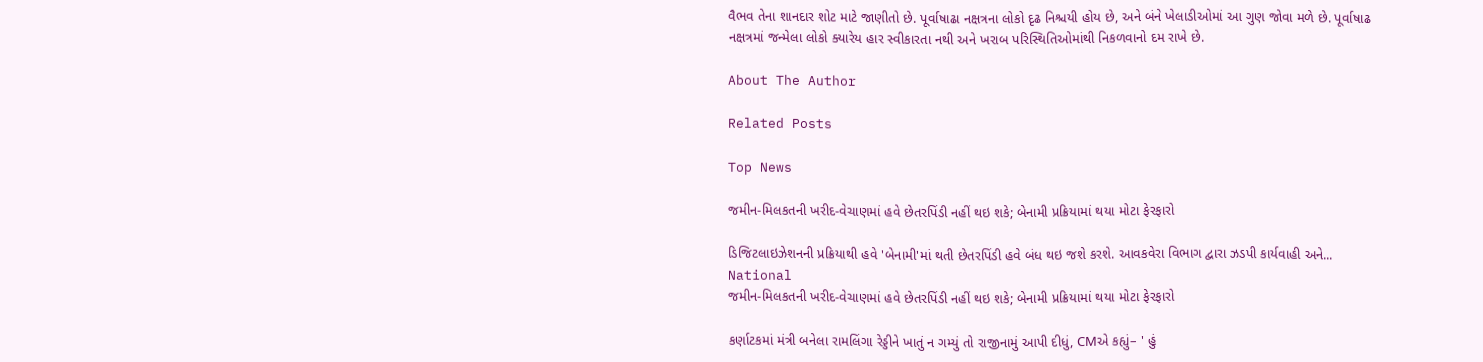વૈભવ તેના શાનદાર શોટ માટે જાણીતો છે. પૂર્વાષાઢા નક્ષત્રના લોકો દૃઢ નિશ્ચયી હોય છે, અને બંને ખેલાડીઓમાં આ ગુણ જોવા મળે છે. પૂર્વાષાઢ નક્ષત્રમાં જન્મેલા લોકો ક્યારેય હાર સ્વીકારતા નથી અને ખરાબ પરિસ્થિતિઓમાંથી નિકળવાનો દમ રાખે છે.

About The Author

Related Posts

Top News

જમીન-મિલકતની ખરીદ-વેચાણમાં હવે છેતરપિંડી નહીં થઇ શકે; બેનામી પ્રક્રિયામાં થયા મોટા ફેરફારો

ડિજિટલાઇઝેશનની પ્રક્રિયાથી હવે 'બેનામી'માં થતી છેતરપિંડી હવે બંધ થઇ જશે કરશે. આવકવેરા વિભાગ દ્વારા ઝડપી કાર્યવાહી અને...
National
જમીન-મિલકતની ખરીદ-વેચાણમાં હવે છેતરપિંડી નહીં થઇ શકે; બેનામી પ્રક્રિયામાં થયા મોટા ફેરફારો

કર્ણાટકમાં મંત્રી બનેલા રામલિંગા રેડ્ડીને ખાતું ન ગમ્યું તો રાજીનામું આપી દીધું, CMએ કહ્યું– ' હું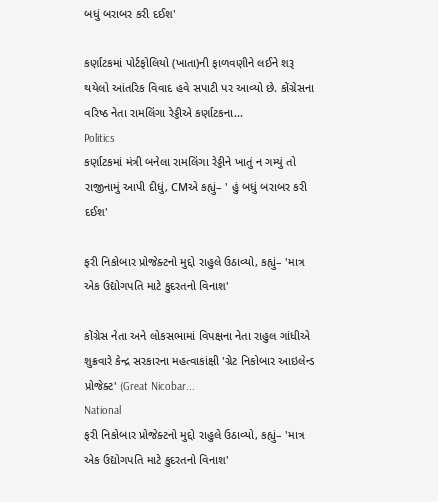બધું બરાબર કરી દઈશ'

કર્ણાટકમાં પોર્ટફોલિયો (ખાતા)ની ફાળવણીને લઈને શરૂ થયેલો આંતરિક વિવાદ હવે સપાટી પર આવ્યો છે. કોંગ્રેસના વરિષ્ઠ નેતા રામલિંગા રેડ્ડીએ કર્ણાટકના...
Politics
કર્ણાટકમાં મંત્રી બનેલા રામલિંગા રેડ્ડીને ખાતું ન ગમ્યું તો રાજીનામું આપી દીધું, CMએ કહ્યું– ' હું બધું બરાબર કરી દઈશ'

ફરી નિકોબાર પ્રોજેક્ટનો મુદ્દો રાહુલે ઉઠાવ્યો, કહ્યું– 'માત્ર એક ઉદ્યોગપતિ માટે કુદરતનો વિનાશ'

કોંગ્રેસ નેતા અને લોકસભામાં વિપક્ષના નેતા રાહુલ ગાંધીએ શુક્રવારે કેન્દ્ર સરકારના મહત્વાકાંક્ષી 'ગ્રેટ નિકોબાર આઇલેન્ડ પ્રોજેક્ટ' (Great Nicobar...
National
ફરી નિકોબાર પ્રોજેક્ટનો મુદ્દો રાહુલે ઉઠાવ્યો, કહ્યું– 'માત્ર એક ઉદ્યોગપતિ માટે કુદરતનો વિનાશ'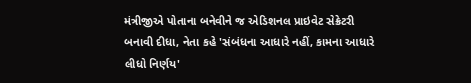મંત્રીજીએ પોતાના બનેવીને જ એડિશનલ પ્રાઇવેટ સેક્રેટરી બનાવી દીધા, નેતા કહે 'સંબંધના આધારે નહીં, કામના આધારે લીધો નિર્ણય'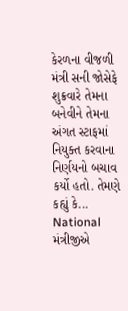કેરળના વીજળી મંત્રી સની જોસેફે શુક્રવારે તેમના બનેવીને તેમના અંગત સ્ટાફમાં નિયુક્ત કરવાના નિર્ણયનો બચાવ કર્યો હતો. તેમણે કહ્યું કે...
National
મંત્રીજીએ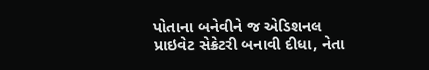પોતાના બનેવીને જ એડિશનલ પ્રાઇવેટ સેક્રેટરી બનાવી દીધા, નેતા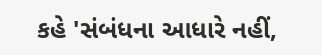કહે 'સંબંધના આધારે નહીં,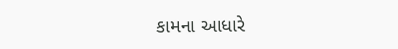કામના આધારે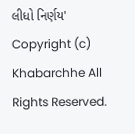લીધો નિર્ણય'
Copyright (c) Khabarchhe All Rights Reserved.